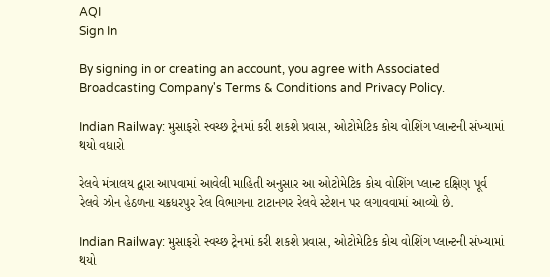AQI
Sign In

By signing in or creating an account, you agree with Associated Broadcasting Company's Terms & Conditions and Privacy Policy.

Indian Railway: મુસાફરો સ્વચ્છ ટ્રેનમાં કરી શકશે પ્રવાસ, ઓટોમેટિક કોચ વોશિંગ પ્લાન્ટની સંખ્યામાં થયો વધારો

રેલવે મંત્રાલય દ્વારા આપવામાં આવેલી માહિતી અનુસાર આ ઓટોમેટિક કોચ વોશિંગ પ્લાન્ટ દક્ષિણ પૂર્વ રેલવે ઝોન હેઠળના ચક્રધરપુર રેલ વિભાગના ટાટાનગર રેલવે સ્ટેશન પર લગાવવામાં આવ્યો છે.

Indian Railway: મુસાફરો સ્વચ્છ ટ્રેનમાં કરી શકશે પ્રવાસ, ઓટોમેટિક કોચ વોશિંગ પ્લાન્ટની સંખ્યામાં થયો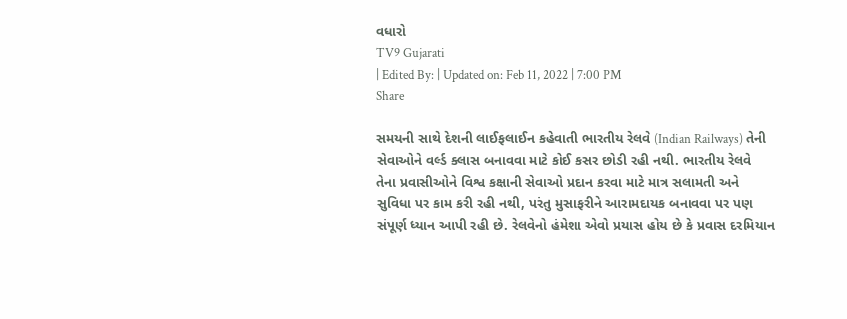વધારો
TV9 Gujarati
| Edited By: | Updated on: Feb 11, 2022 | 7:00 PM
Share

સમયની સાથે દેશની લાઈફલાઈન કહેવાતી ભારતીય રેલવે (Indian Railways) તેની સેવાઓને વર્લ્ડ ક્લાસ બનાવવા માટે કોઈ કસર છોડી રહી નથી. ભારતીય રેલવે તેના પ્રવાસીઓને વિશ્વ કક્ષાની સેવાઓ પ્રદાન કરવા માટે માત્ર સલામતી અને સુવિધા પર કામ કરી રહી નથી, પરંતુ મુસાફરીને આરામદાયક બનાવવા પર પણ સંપૂર્ણ ધ્યાન આપી રહી છે. રેલવેનો હંમેશા એવો પ્રયાસ હોય છે કે પ્રવાસ દરમિયાન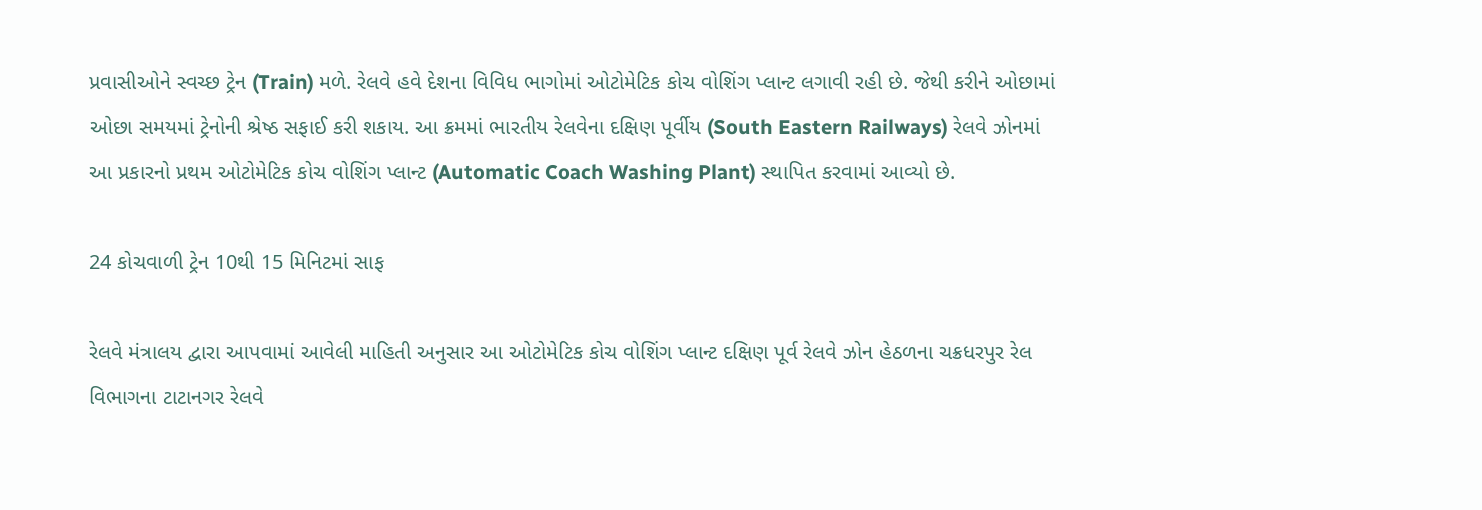પ્રવાસીઓને સ્વચ્છ ટ્રેન (Train) મળે. રેલવે હવે દેશના વિવિધ ભાગોમાં ઓટોમેટિક કોચ વોશિંગ પ્લાન્ટ લગાવી રહી છે. જેથી કરીને ઓછામાં ઓછા સમયમાં ટ્રેનોની શ્રેષ્ઠ સફાઈ કરી શકાય. આ ક્રમમાં ભારતીય રેલવેના દક્ષિણ પૂર્વીય (South Eastern Railways) રેલવે ઝોનમાં આ પ્રકારનો પ્રથમ ઓટોમેટિક કોચ વોશિંગ પ્લાન્ટ (Automatic Coach Washing Plant) સ્થાપિત કરવામાં આવ્યો છે.

24 કોચવાળી ટ્રેન 10થી 15 મિનિટમાં સાફ

રેલવે મંત્રાલય દ્વારા આપવામાં આવેલી માહિતી અનુસાર આ ઓટોમેટિક કોચ વોશિંગ પ્લાન્ટ દક્ષિણ પૂર્વ રેલવે ઝોન હેઠળના ચક્રધરપુર રેલ વિભાગના ટાટાનગર રેલવે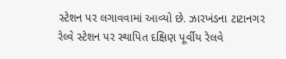સ્ટેશન પર લગાવવામાં આવ્યો છે. ઝારખંડના ટાટાનગર રેલ્વે સ્ટેશન પર સ્થાપિત દક્ષિણ પૂર્વીય રેલવે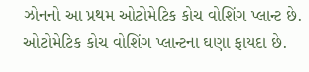ઝોનનો આ પ્રથમ ઓટોમેટિક કોચ વોશિંગ પ્લાન્ટ છે. ઓટોમેટિક કોચ વોશિંગ પ્લાન્ટના ઘણા ફાયદા છે.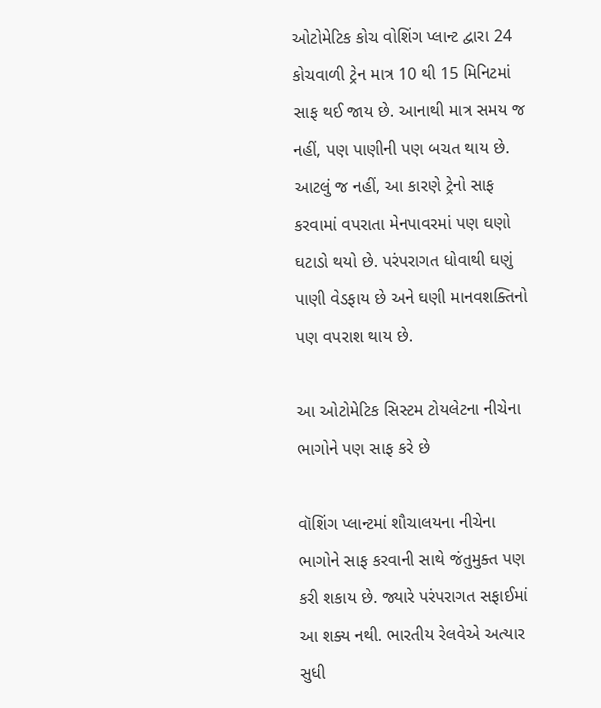ઓટોમેટિક કોચ વોશિંગ પ્લાન્ટ દ્વારા 24 કોચવાળી ટ્રેન માત્ર 10 થી 15 મિનિટમાં સાફ થઈ જાય છે. આનાથી માત્ર સમય જ નહીં, પણ પાણીની પણ બચત થાય છે. આટલું જ નહીં, આ કારણે ટ્રેનો સાફ કરવામાં વપરાતા મેનપાવરમાં પણ ઘણો ઘટાડો થયો છે. પરંપરાગત ધોવાથી ઘણું પાણી વેડફાય છે અને ઘણી માનવશક્તિનો પણ વપરાશ થાય છે.

આ ઓટોમેટિક સિસ્ટમ ટોયલેટના નીચેના ભાગોને પણ સાફ કરે છે

વૉશિંગ પ્લાન્ટમાં શૌચાલયના નીચેના ભાગોને સાફ કરવાની સાથે જંતુમુક્ત પણ કરી શકાય છે. જ્યારે પરંપરાગત સફાઈમાં આ શક્ય નથી. ભારતીય રેલવેએ અત્યાર સુધી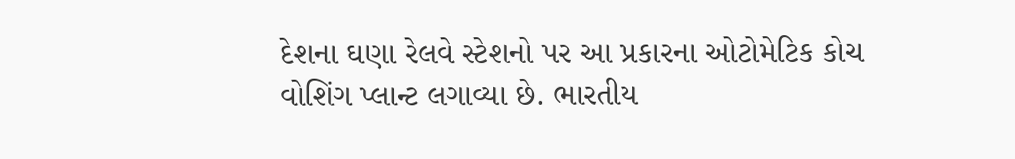દેશના ઘણા રેલવે સ્ટેશનો પર આ પ્રકારના ઓટોમેટિક કોચ વોશિંગ પ્લાન્ટ લગાવ્યા છે. ભારતીય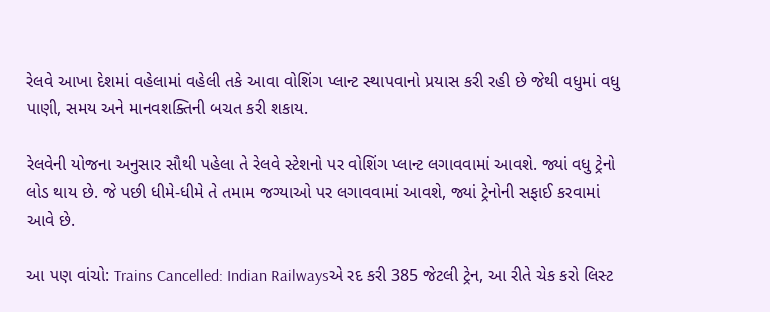રેલવે આખા દેશમાં વહેલામાં વહેલી તકે આવા વોશિંગ પ્લાન્ટ સ્થાપવાનો પ્રયાસ કરી રહી છે જેથી વધુમાં વધુ પાણી, સમય અને માનવશક્તિની બચત કરી શકાય.

રેલવેની યોજના અનુસાર સૌથી પહેલા તે રેલવે સ્ટેશનો પર વોશિંગ પ્લાન્ટ લગાવવામાં આવશે. જ્યાં વધુ ટ્રેનો લોડ થાય છે. જે પછી ધીમે-ધીમે તે તમામ જગ્યાઓ પર લગાવવામાં આવશે, જ્યાં ટ્રેનોની સફાઈ કરવામાં આવે છે.

આ પણ વાંચો: Trains Cancelled: Indian Railwaysએ રદ કરી 385 જેટલી ટ્રેન, આ રીતે ચેક કરો લિસ્ટ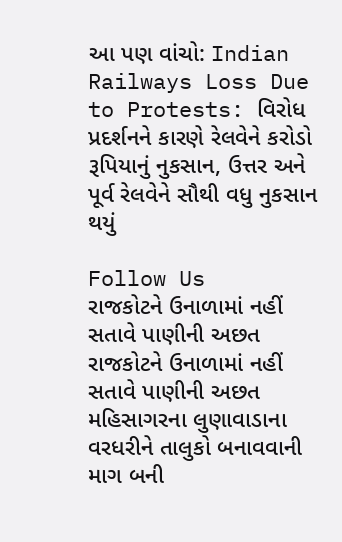આ પણ વાંચો: Indian Railways Loss Due to Protests: વિરોધ પ્રદર્શનને કારણે રેલવેને કરોડો રૂપિયાનું નુકસાન, ઉત્તર અને પૂર્વ રેલવેને સૌથી વધુ નુકસાન થયું

Follow Us
રાજકોટને ઉનાળામાં નહીં સતાવે પાણીની અછત
રાજકોટને ઉનાળામાં નહીં સતાવે પાણીની અછત
મહિસાગરના લુણાવાડાના વરધરીને તાલુકો બનાવવાની માગ બની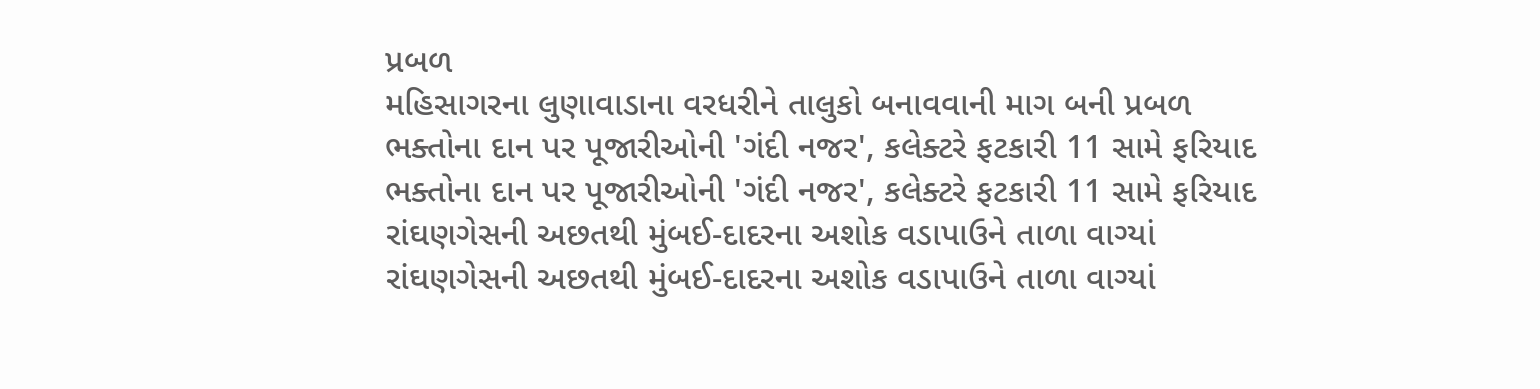પ્રબળ
મહિસાગરના લુણાવાડાના વરધરીને તાલુકો બનાવવાની માગ બની પ્રબળ
ભક્તોના દાન પર પૂજારીઓની 'ગંદી નજર', કલેક્ટરે ફટકારી 11 સામે ફરિયાદ
ભક્તોના દાન પર પૂજારીઓની 'ગંદી નજર', કલેક્ટરે ફટકારી 11 સામે ફરિયાદ
રાંઘણગેસની અછતથી મુંબઈ-દાદરના અશોક વડાપાઉને તાળા વાગ્યાં
રાંઘણગેસની અછતથી મુંબઈ-દાદરના અશોક વડાપાઉને તાળા વાગ્યાં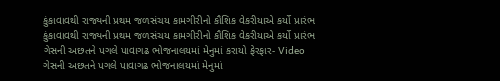કુંકાવાવથી રાજ્યની પ્રથમ જળસંચય કામગીરીનો કૌશિક વેકરીયાએ કર્યો પ્રારંભ
કુંકાવાવથી રાજ્યની પ્રથમ જળસંચય કામગીરીનો કૌશિક વેકરીયાએ કર્યો પ્રારંભ
ગેસની અછતને પગલે પાવાગઢ ભોજનાલયમાં મેનુમાં કરાયો ફેરફાર- Video
ગેસની અછતને પગલે પાવાગઢ ભોજનાલયમાં મેનુમાં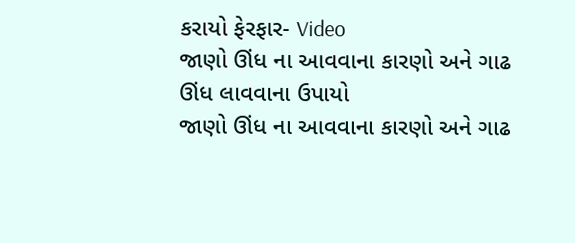કરાયો ફેરફાર- Video
જાણો ઊંધ ના આવવાના કારણો અને ગાઢ ઊંધ લાવવાના ઉપાયો
જાણો ઊંધ ના આવવાના કારણો અને ગાઢ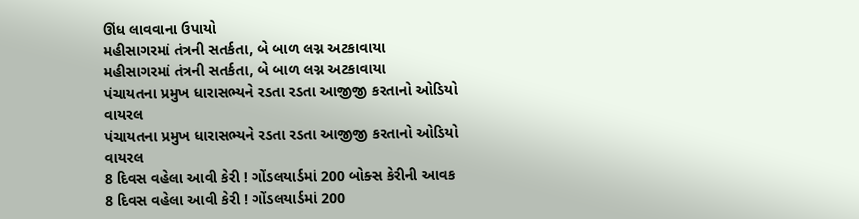ઊંધ લાવવાના ઉપાયો
મહીસાગરમાં તંત્રની સતર્કતા, બે બાળ લગ્ન અટકાવાયા
મહીસાગરમાં તંત્રની સતર્કતા, બે બાળ લગ્ન અટકાવાયા
પંચાયતના પ્રમુખ ધારાસભ્યને રડતા રડતા આજીજી કરતાનો ઓડિયો વાયરલ
પંચાયતના પ્રમુખ ધારાસભ્યને રડતા રડતા આજીજી કરતાનો ઓડિયો વાયરલ
8 દિવસ વહેલા આવી કેરી ! ગોંડલયાર્ડમાં 200 બોક્સ કેરીની આવક
8 દિવસ વહેલા આવી કેરી ! ગોંડલયાર્ડમાં 200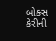બોક્સ કેરીની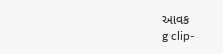આવક
g clip-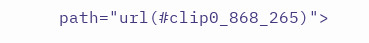path="url(#clip0_868_265)">